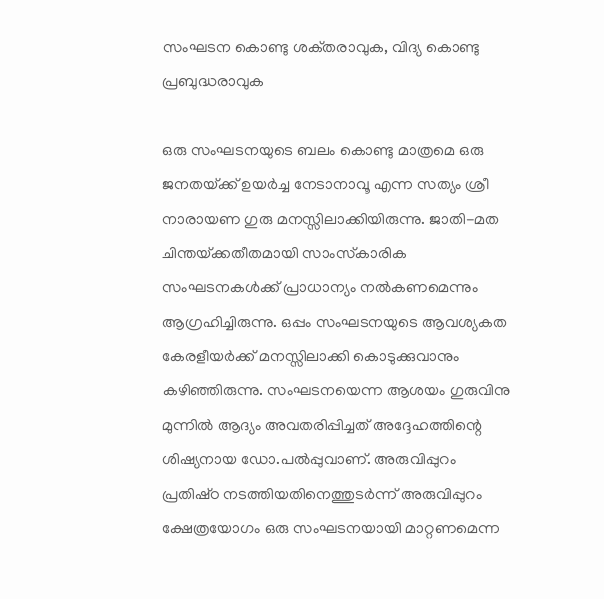സംഘടന കൊണ്ടു ശക്‌തരാവുക, വിദ്യ കൊണ്ടു പ്രബുദ്ധരാവുക

ഒരു സംഘടനയുടെ ബലം കൊണ്ടു മാത്രമെ ഒരു ജനതയ്‌ക്ക്‌ ഉയര്‍ച്ച നേടാനാവൂ എന്ന സത്യം ശ്രീ നാരായണ ഗുരു മനസ്സിലാക്കിയിരുന്നു. ജാതി-മത ചിന്തയ്‌ക്കതീതമായി സാംസ്‌കാരിക സംഘടനകള്‍ക്ക്‌ പ്രാധാന്യം നല്‍കണമെന്നും ആഗ്രഹിച്ചിരുന്നു. ഒപ്പം സംഘടനയുടെ ആവശ്യകത കേരളീയര്‍ക്ക്‌ മനസ്സിലാക്കി കൊടുക്കുവാനും കഴിഞ്ഞിരുന്നു. സംഘടനയെന്ന ആശയം ഗുരുവിനു മുന്നില്‍ ആദ്യം അവതരിപ്പിച്ചത്‌ അദ്ദേഹത്തിന്റെ ശിഷ്യനായ ഡോ.പല്‍പ്പുവാണ്‌. അരുവിപ്പുറം പ്രതിഷ്‌ഠ നടത്തിയതിനെത്തുടര്‍ന്ന്‌ അരുവിപ്പുറം ക്ഷേത്രയോഗം ഒരു സംഘടനയായി മാറ്റണമെന്ന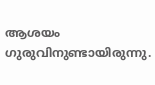ആശയം ഗുരുവിനുണ്ടായിരുന്നു.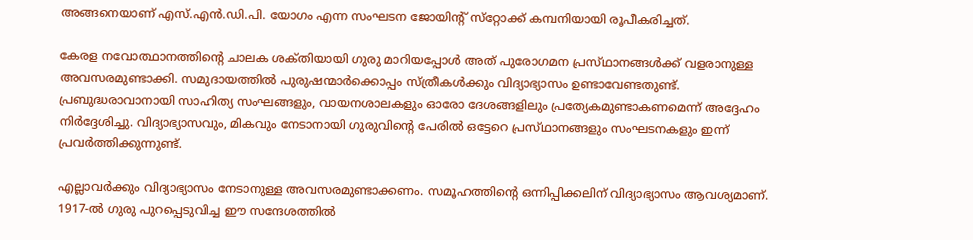അങ്ങനെയാണ്‌ എസ്‌.എന്‍.ഡി.പി. യോഗം എന്ന സംഘടന ജോയിന്റ്‌ സ്‌റ്റോക്ക്‌ കമ്പനിയായി രൂപീകരിച്ചത്‌.

കേരള നവോത്ഥാനത്തിന്റെ ചാലക ശക്‌തിയായി ഗുരു മാറിയപ്പോള്‍ അത്‌ പുരോഗമന പ്രസ്‌ഥാനങ്ങള്‍ക്ക്‌ വളരാനുള്ള അവസരമുണ്ടാക്കി. സമുദായത്തില്‍ പുരുഷന്മാര്‍ക്കൊപ്പം സ്‌ത്രീകൾക്കും വിദ്യാഭ്യാസം ഉണ്ടാവേണ്ടതുണ്ട്‌. പ്രബുദ്ധരാവാനായി സാഹിത്യ സംഘങ്ങളും, വായനശാലകളും ഓരോ ദേശങ്ങളിലും പ്രത്യേകമുണ്ടാകണമെന്ന്‌ അദ്ദേഹം നിര്‍ദ്ദേശിച്ചു. വിദ്യാഭ്യാസവും, മികവും നേടാനായി ഗുരുവിന്റെ പേരില്‍ ഒട്ടേറെ പ്രസ്‌ഥാനങ്ങളും സംഘടനകളും ഇന്ന്‌ പ്രവര്‍ത്തിക്കുന്നുണ്ട്‌.

എല്ലാവര്‍ക്കും വിദ്യാഭ്യാസം നേടാനുള്ള അവസരമുണ്ടാക്കണം. സമൂഹത്തിന്റെ ഒന്നിപ്പിക്കലിന്‌ വിദ്യാഭ്യാസം ആവശ്യമാണ്‌. 1917-ല്‍ ഗുരു പുറപ്പെടുവിച്ച ഈ സന്ദേശത്തില്‍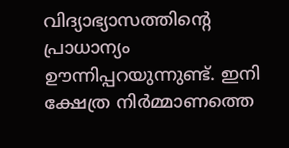വിദ്യാഭ്യാസത്തിന്റെ പ്രാധാന്യം ഊന്നിപ്പറയുന്നുണ്ട്‌. ഇനി ക്ഷേത്ര നിര്‍മ്മാണത്തെ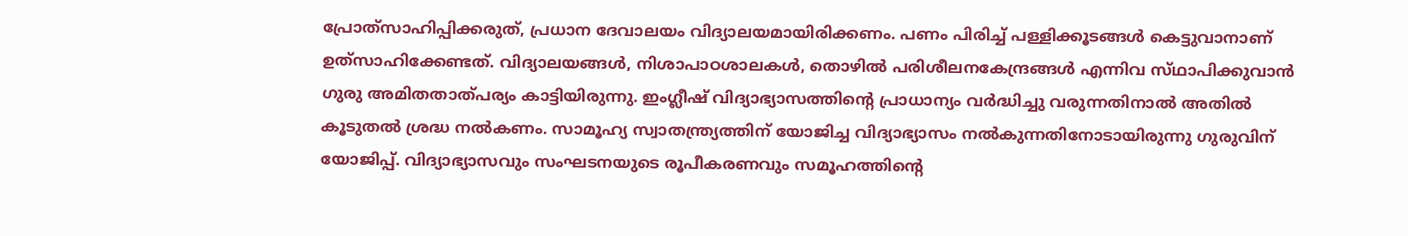പ്രോത്‌സാഹിപ്പിക്കരുത്‌, പ്രധാന ദേവാലയം വിദ്യാലയമായിരിക്കണം. പണം പിരിച്ച്‌ പള്ളിക്കൂടങ്ങള്‍ കെട്ടുവാനാണ്‌ ഉത്‌സാഹിക്കേണ്ടത്‌. വിദ്യാലയങ്ങള്‍, നിശാപാഠശാലകള്‍, തൊഴില്‍ പരിശീലനകേന്ദ്രങ്ങള്‍ എന്നിവ സ്‌ഥാപിക്കുവാന്‍ ഗുരു അമിതതാത്‌പര്യം കാട്ടിയിരുന്നു. ഇംഗ്ലീഷ്‌ വിദ്യാഭ്യാസത്തിന്റെ പ്രാധാന്യം വര്‍ദ്ധിച്ചു വരുന്നതിനാല്‍ അതില്‍ കൂടുതല്‍ ശ്രദ്ധ നല്‍കണം. സാമൂഹ്യ സ്വാതന്ത്ര്യത്തിന്‌ യോജിച്ച വിദ്യാഭ്യാസം നല്‍കുന്നതിനോടായിരുന്നു ഗുരുവിന്‌ യോജിപ്പ്‌. വിദ്യാഭ്യാസവും സംഘടനയുടെ രൂപീകരണവും സമൂഹത്തിന്റെ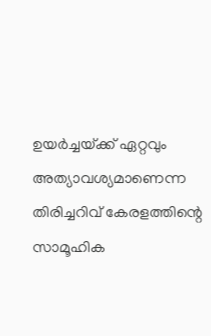ഉയര്‍ച്ചയ്‌ക്ക്‌ ഏറ്റവും അത്യാവശ്യമാണെന്ന തിരിച്ചറിവ്‌ കേരളത്തിന്റെ സാമൂഹിക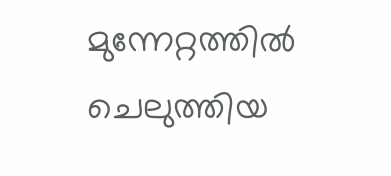മുന്നേറ്റത്തില്‍ ചെലുത്തിയ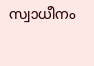സ്വാധീനം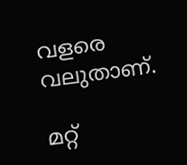വളരെ വലുതാണ്‌.

മറ്റ്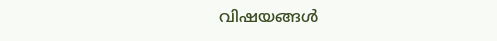വിഷയങ്ങൾ